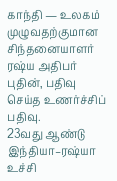காந்தி — உலகம் முழுவதற்குமான சிந்தனையாளர் ரஷ்ய அதிபர் புதின், பதிவு செய்த உணர்ச்சிப் பதிவு.
23வது ஆண்டு இந்தியா–ரஷ்யா உச்சி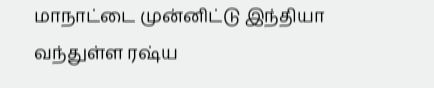மாநாட்டை முன்னிட்டு இந்தியா வந்துள்ள ரஷ்ய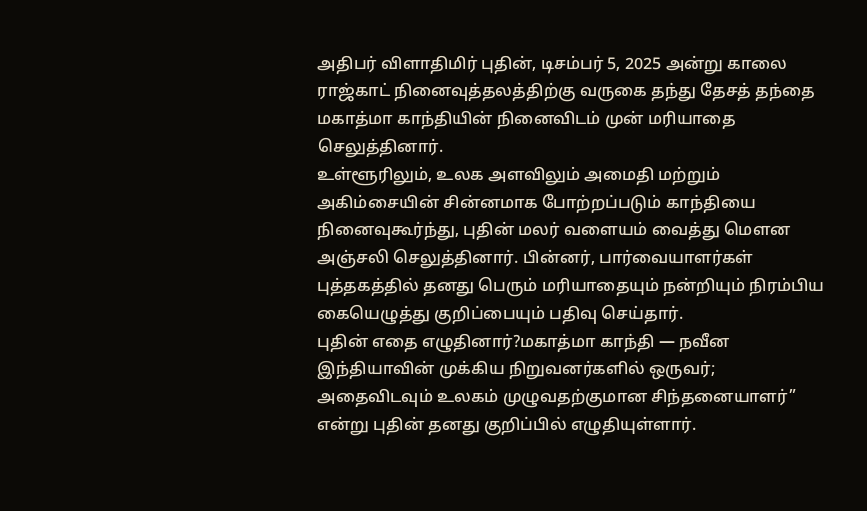அதிபர் விளாதிமிர் புதின், டிசம்பர் 5, 2025 அன்று காலை ராஜ்காட் நினைவுத்தலத்திற்கு வருகை தந்து தேசத் தந்தை மகாத்மா காந்தியின் நினைவிடம் முன் மரியாதை செலுத்தினார்.
உள்ளூரிலும், உலக அளவிலும் அமைதி மற்றும் அகிம்சையின் சின்னமாக போற்றப்படும் காந்தியை நினைவுகூர்ந்து, புதின் மலர் வளையம் வைத்து மௌன அஞ்சலி செலுத்தினார். பின்னர், பார்வையாளர்கள் புத்தகத்தில் தனது பெரும் மரியாதையும் நன்றியும் நிரம்பிய கையெழுத்து குறிப்பையும் பதிவு செய்தார்.
புதின் எதை எழுதினார்?மகாத்மா காந்தி — நவீன இந்தியாவின் முக்கிய நிறுவனர்களில் ஒருவர்; அதைவிடவும் உலகம் முழுவதற்குமான சிந்தனையாளர்” என்று புதின் தனது குறிப்பில் எழுதியுள்ளார்.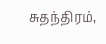சுதந்திரம்,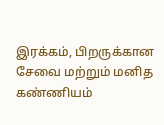இரக்கம், பிறருக்கான சேவை மற்றும் மனித கண்ணியம்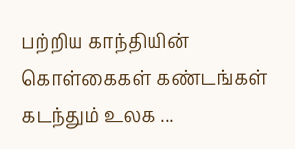பற்றிய காந்தியின் கொள்கைகள் கண்டங்கள் கடந்தும் உலக ...